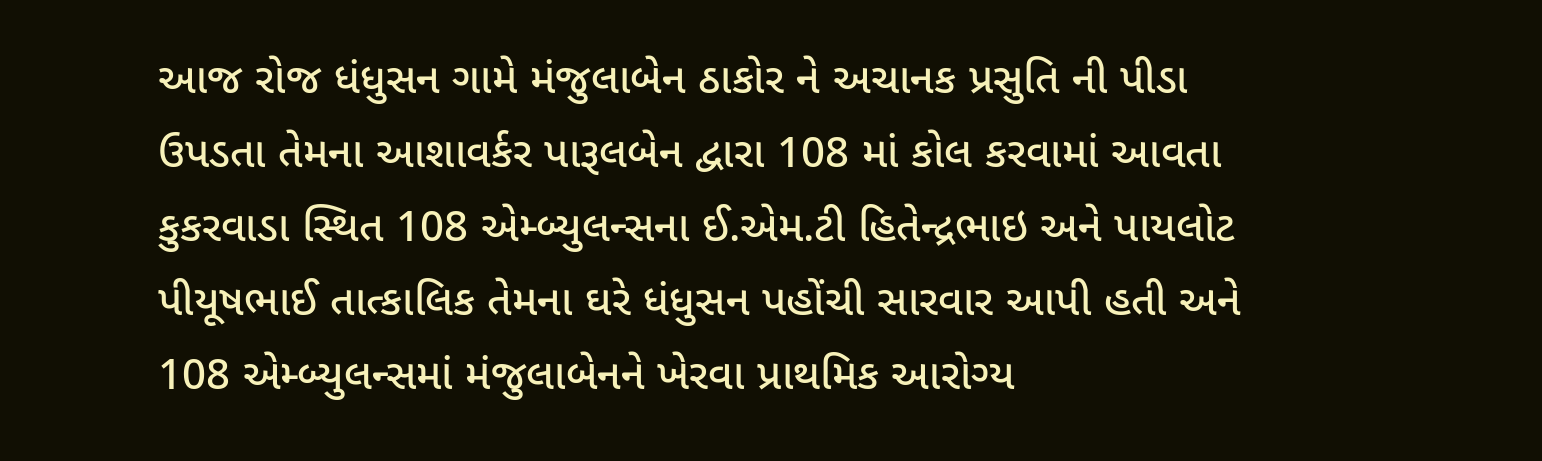આજ રોજ ધંધુસન ગામે મંજુલાબેન ઠાકોર ને અચાનક પ્રસુતિ ની પીડા ઉપડતા તેમના આશાવર્કર પારૂલબેન દ્વારા 108 માં કોલ કરવામાં આવતા કુકરવાડા સ્થિત 108 એમ્બ્યુલન્સના ઈ.એમ.ટી હિતેન્દ્રભાઇ અને પાયલોટ પીયૂષભાઈ તાત્કાલિક તેમના ઘરે ધંધુસન પહોંચી સારવાર આપી હતી અને 108 એમ્બ્યુલન્સમાં મંજુલાબેનને ખેરવા પ્રાથમિક આરોગ્ય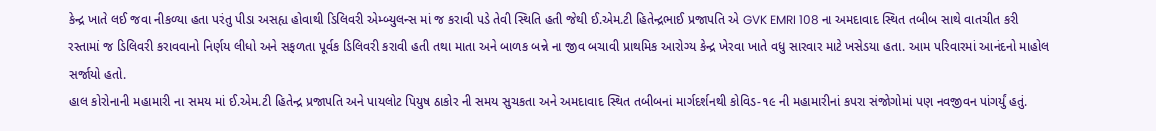કેન્દ્ર ખાતે લઈ જવા નીકળ્યા હતા પરંતુ પીડા અસહ્ય હોવાથી ડિલિવરી એમ્બ્યુલન્સ માં જ કરાવી પડે તેવી સ્થિતિ હતી જેથી ઈ.એમ.ટી હિતેન્દ્રભાઈ પ્રજાપતિ એ GVK EMRI 108 ના અમદાવાદ સ્થિત તબીબ સાથે વાતચીત કરી રસ્તામાં જ ડિલિવરી કરાવવાનો નિર્ણય લીધો અને સફળતા પૂર્વક ડિલિવરી કરાવી હતી તથા માતા અને બાળક બન્ને ના જીવ બચાવી પ્રાથમિક આરોગ્ય કેન્દ્ર ખેરવા ખાતે વધુ સારવાર માટે ખસેડયા હતા. આમ પરિવારમાં આનંદનો માહોલ સર્જાયો હતો.
હાલ કોરોનાની મહામારી ના સમય માં ઈ.એમ.ટી હિતેન્દ્ર પ્રજાપતિ અને પાયલોટ પિયુષ ઠાકોર ની સમય સુચકતા અને અમદાવાદ સ્થિત તબીબનાં માર્ગદર્શનથી કોવિડ-૧૯ ની મહામારીનાં કપરા સંજોગોમાં પણ નવજીવન પાંગર્યું હતું.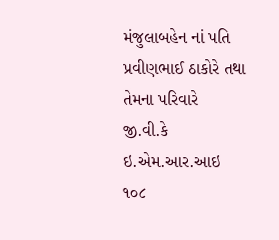મંજુલાબહેન નાં પતિ પ્રવીણભાઈ ઠાકોરે તથા તેમના પરિવારે જી.વી.કે ઇ.એમ.આર.આઇ ૧૦૮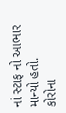નાં સ્ટાફ નો આભાર માન્યો હતો.
કોરોના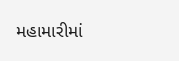મહામારીમાં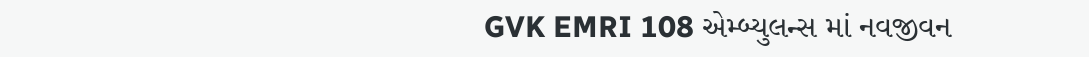GVK EMRI 108 એમ્બ્યુલન્સ માં નવજીવન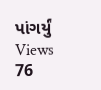પાંગર્યું
Views 76